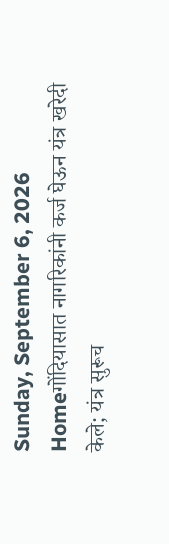Sunday, September 6, 2026
Homeगोंदियासात नागरिकांनी कर्ज घेऊन यंत्र खरेदी केले; यंत्र सुरूच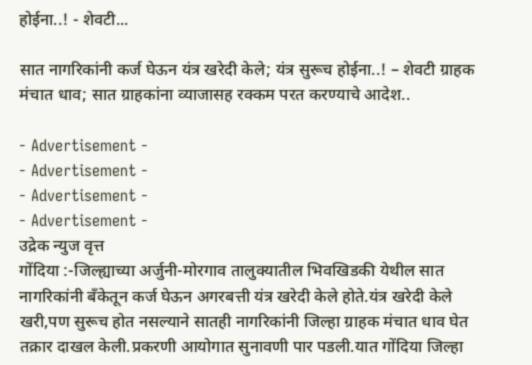होईना..! - शेवटी...

सात नागरिकांनी कर्ज घेऊन यंत्र खरेदी केले; यंत्र सुरूच होईना..! – शेवटी ग्राहक मंचात धाव; सात ग्राहकांना व्याजासह रक्कम परत करण्याचे आदेश..

- Advertisement -
- Advertisement -
- Advertisement -
- Advertisement -
उद्रेक न्युज वृत्त
गोंदिया :-जिल्ह्याच्या अर्जुनी-मोरगाव तालुक्यातील भिवखिडकी येथील सात नागरिकांनी बँकेतून कर्ज घेऊन अगरबत्ती यंत्र खरेदी केले होते.यंत्र खरेदी केले खरी,पण सुरूच होत नसल्याने सातही नागरिकांनी जिल्हा ग्राहक मंचात धाव घेत तक्रार दाखल केली.प्रकरणी आयोगात सुनावणी पार पडली.यात गोंदिया जिल्हा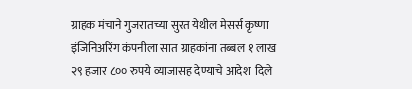ग्राहक मंचाने गुजरातच्या सुरत येथील मेसर्स कृष्णा इंजिनिअरिंग कंपनीला सात ग्राहकांना तब्बल १ लाख २९ हजार ८०० रुपये व्याजासह देण्याचे आदेश  दिले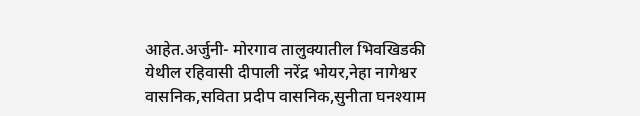आहेत.अर्जुनी- मोरगाव तालुक्यातील भिवखिडकी येथील रहिवासी दीपाली नरेंद्र भोयर,नेहा नागेश्वर वासनिक,सविता प्रदीप वासनिक,सुनीता घनश्याम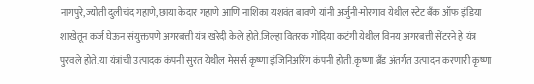नागपुरे,ज्योती दुलीचंद गहाणे,छाया केदार गहाणे आणि नाशिका यशवंत बावणे यांनी अर्जुनी-मोरगाव येथील स्टेट बँक ऑफ इंडिया शाखेतून कर्ज घेऊन संयुक्तपणे अगरबत्ती यंत्र खरेदी केले होते.जिल्हा वितरक गोंदिया कटंगी येथील विनय अगरबत्ती सेंटरने हे यंत्र पुरवले होते.या यंत्रांची उत्पादक कंपनी सुरत येथील मेसर्स कृष्णा इंजिनिअरिंग कंपनी होती.कृष्णा ब्रँड अंतर्गत उत्पादन करणारी कृष्णा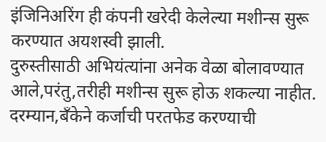इंजिनिअरिंग ही कंपनी खरेदी केलेल्या मशीन्स सुरू करण्यात अयशस्वी झाली.
दुरुस्तीसाठी अभियंत्यांना अनेक वेळा बोलावण्यात आले,परंतु,तरीही मशीन्स सुरू होऊ शकल्या नाहीत. दरम्यान,बँकेने कर्जाची परतफेड करण्याची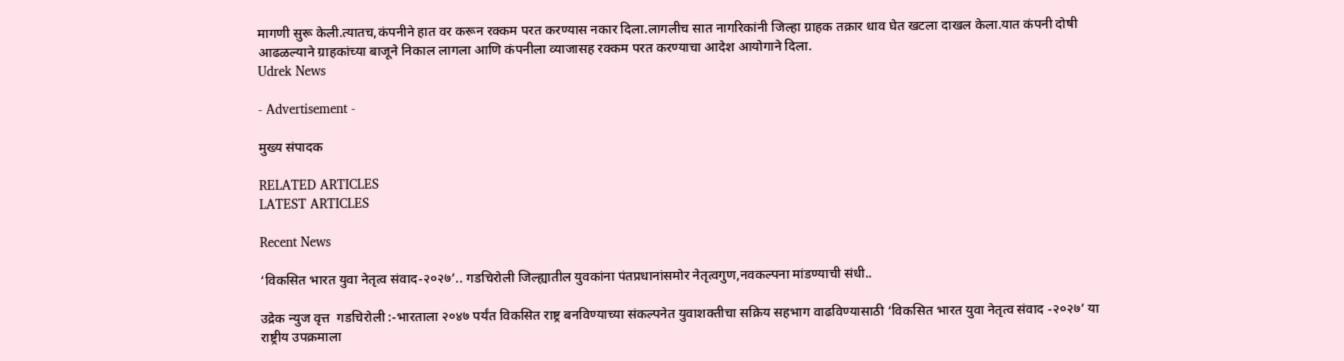मागणी सुरू केली.त्यातच,कंपनीने हात वर करून रक्कम परत करण्यास नकार दिला.लागलीच सात नागरिकांनी जिल्हा ग्राहक तक्रार धाव घेत खटला दाखल केला.यात कंपनी दोषी आढळल्याने ग्राहकांच्या बाजूने निकाल लागला आणि कंपनीला व्याजासह रक्कम परत करण्याचा आदेश आयोगाने दिला.
Udrek News

- Advertisement -

मुख्य संपादक

RELATED ARTICLES
LATEST ARTICLES

Recent News

‘विकसित भारत युवा नेतृत्व संवाद-२०२७’.. गडचिरोली जिल्ह्यातील युवकांना पंतप्रधानांसमोर नेतृत्वगुण,नवकल्पना मांडण्याची संधी..

उद्रेक न्युज वृत्त  गडचिरोली :-भारताला २०४७ पर्यंत विकसित राष्ट्र बनविण्याच्या संकल्पनेत युवाशक्तीचा सक्रिय सहभाग वाढविण्यासाठी ‘विकसित भारत युवा नेतृत्व संवाद -२०२७’ या राष्ट्रीय उपक्रमाला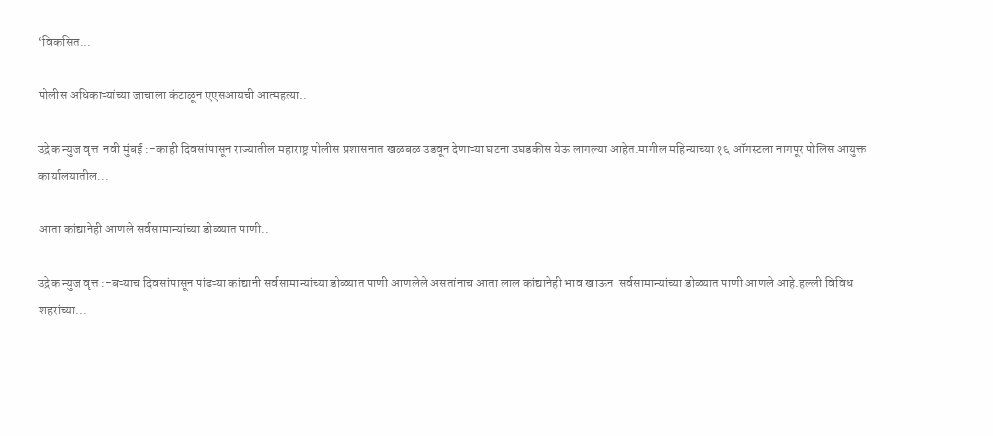‘विकसित...

पोलीस अधिकाऱ्यांच्या जाचाला कंटाळून एएसआयची आत्महत्या..

उद्रेक न्युज वृत्त  नवी मुंबई :-काही दिवसांपासून राज्यातील महाराष्ट्र पोलीस प्रशासनात खळबळ उडवून देणाऱ्या घटना उघडकीस येऊ लागल्या आहेत.मागील महिन्याच्या १६ ऑगस्टला नागपूर पोलिस आयुक्त कार्यालयातील...

आता कांद्यानेही आणले सर्वसामान्यांच्या डोळ्यात पाणी..

उद्रेक न्युज वृत्त :-बऱ्याच दिवसांपासून पांढऱ्या कांद्यानी सर्वसामान्यांच्या डोळ्यात पाणी आणलेले असतांनाच आता लाल कांद्यानेही भाव खाऊन  सर्वसामान्यांच्या डोळ्यात पाणी आणले आहे.हल्ली विविध शहरांच्या...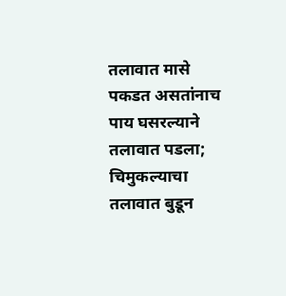तलावात मासे पकडत असतांनाच पाय घसरल्याने तलावात पडला; चिमुकल्याचा तलावात बुडून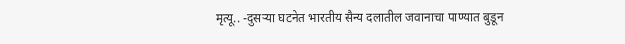मृत्यू.. -दुसऱ्या घटनेत भारतीय सैन्य दलातील जवानाचा पाण्यात बुडून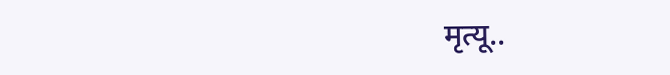मृत्यू..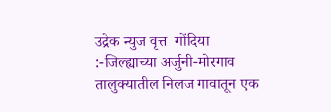उद्रेक न्युज वृत्त  गोंदिया :-जिल्ह्याच्या अर्जुनी-मोरगाव तालुक्यातील निलज गावातून एक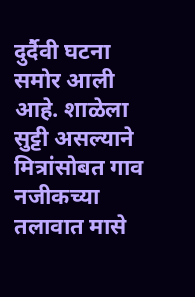दुर्दैवी घटना समोर आली आहे. शाळेला सुट्टी असल्याने मित्रांसोबत गाव नजीकच्या तलावात मासे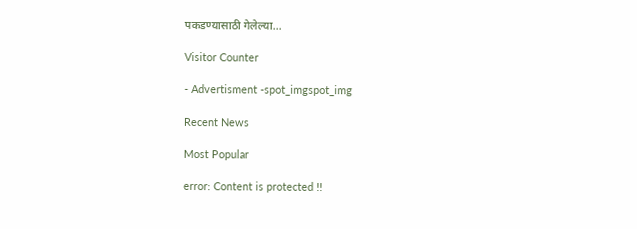पकडण्यासाठी गेलेल्या...

Visitor Counter

- Advertisment -spot_imgspot_img

Recent News

Most Popular

error: Content is protected !!